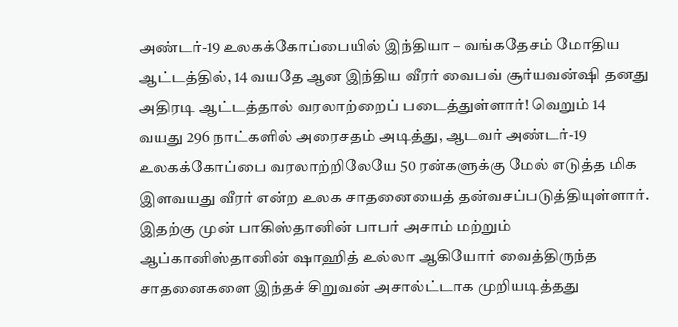அண்டர்-19 உலகக்கோப்பையில் இந்தியா – வங்கதேசம் மோதிய ஆட்டத்தில், 14 வயதே ஆன இந்திய வீரர் வைபவ் சூர்யவன்ஷி தனது அதிரடி ஆட்டத்தால் வரலாற்றைப் படைத்துள்ளார்! வெறும் 14 வயது 296 நாட்களில் அரைசதம் அடித்து, ஆடவர் அண்டர்-19 உலகக்கோப்பை வரலாற்றிலேயே 50 ரன்களுக்கு மேல் எடுத்த மிக இளவயது வீரர் என்ற உலக சாதனையைத் தன்வசப்படுத்தியுள்ளார். இதற்கு முன் பாகிஸ்தானின் பாபர் அசாம் மற்றும் ஆப்கானிஸ்தானின் ஷாஹித் உல்லா ஆகியோர் வைத்திருந்த சாதனைகளை இந்தச் சிறுவன் அசால்ட்டாக முறியடித்தது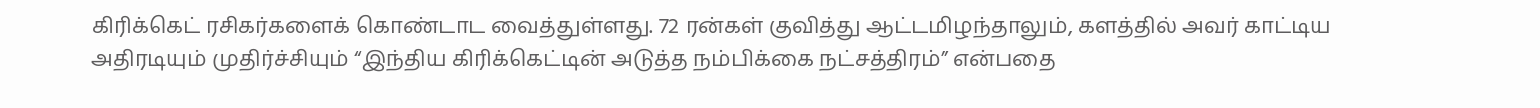கிரிக்கெட் ரசிகர்களைக் கொண்டாட வைத்துள்ளது. 72 ரன்கள் குவித்து ஆட்டமிழந்தாலும், களத்தில் அவர் காட்டிய அதிரடியும் முதிர்ச்சியும் “இந்திய கிரிக்கெட்டின் அடுத்த நம்பிக்கை நட்சத்திரம்” என்பதை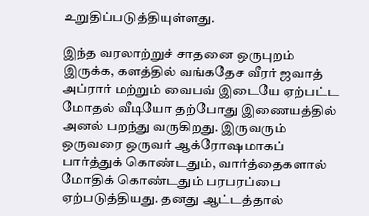உறுதிப்படுத்தியுள்ளது.

இந்த வரலாற்றுச் சாதனை ஒருபுறம் இருக்க, களத்தில் வங்கதேச வீரர் ஜவாத் அப்ரார் மற்றும் வைபவ் இடையே ஏற்பட்ட மோதல் வீடியோ தற்போது இணையத்தில் அனல் பறந்து வருகிறது. இருவரும் ஒருவரை ஒருவர் ஆக்ரோஷமாகப் பார்த்துக் கொண்டதும், வார்த்தைகளால் மோதிக் கொண்டதும் பரபரப்பை ஏற்படுத்தியது. தனது ஆட்டத்தால்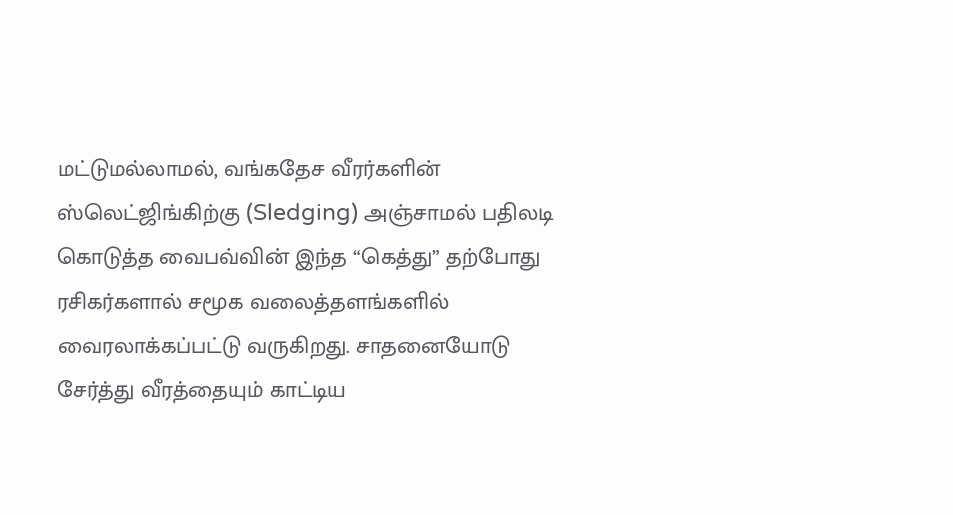மட்டுமல்லாமல், வங்கதேச வீரர்களின் ஸ்லெட்ஜிங்கிற்கு (Sledging) அஞ்சாமல் பதிலடி கொடுத்த வைபவ்வின் இந்த “கெத்து” தற்போது ரசிகர்களால் சமூக வலைத்தளங்களில் வைரலாக்கப்பட்டு வருகிறது. சாதனையோடு சேர்த்து வீரத்தையும் காட்டிய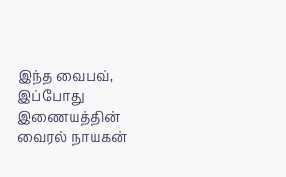இந்த வைபவ், இப்போது இணையத்தின் வைரல் நாயகன்